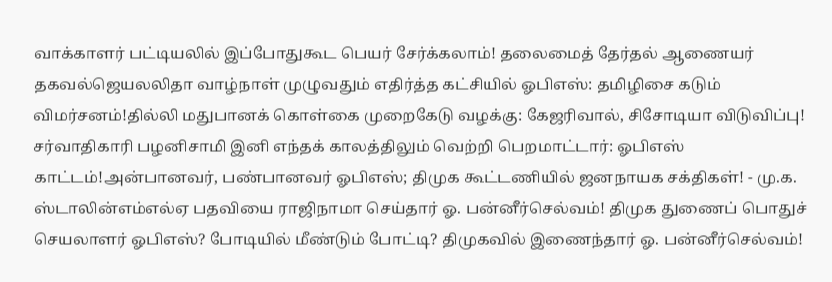வாக்காளர் பட்டியலில் இப்போதுகூட பெயர் சேர்க்கலாம்! தலைமைத் தேர்தல் ஆணையர் தகவல்ஜெயலலிதா வாழ்நாள் முழுவதும் எதிர்த்த கட்சியில் ஓபிஎஸ்: தமிழிசை கடும் விமர்சனம்!தில்லி மதுபானக் கொள்கை முறைகேடு வழக்கு: கேஜரிவால், சிசோடியா விடுவிப்பு! சர்வாதிகாரி பழனிசாமி இனி எந்தக் காலத்திலும் வெற்றி பெறமாட்டார்: ஓபிஎஸ் காட்டம்!அன்பானவர், பண்பானவர் ஓபிஎஸ்; திமுக கூட்டணியில் ஜனநாயக சக்திகள்! - மு.க. ஸ்டாலின்எம்எல்ஏ பதவியை ராஜிநாமா செய்தார் ஓ. பன்னீர்செல்வம்! திமுக துணைப் பொதுச் செயலாளர் ஓபிஎஸ்? போடியில் மீண்டும் போட்டி? திமுகவில் இணைந்தார் ஓ. பன்னீர்செல்வம்!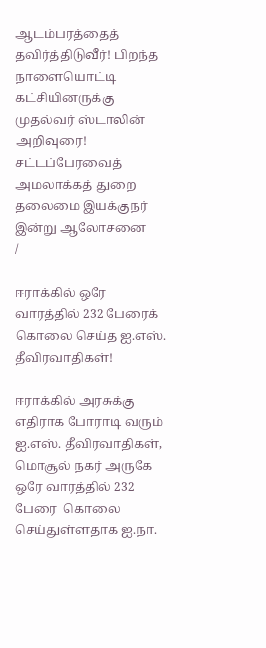ஆடம்பரத்தைத் தவிர்த்திடுவீர்! பிறந்த நாளையொட்டி கட்சியினருக்கு முதல்வர் ஸ்டாலின் அறிவுரை! சட்டப்பேரவைத் அமலாக்கத் துறை தலைமை இயக்குநர் இன்று ஆலோசனை
/

ஈராக்கில் ஒரே வாரத்தில் 232 பேரைக் கொலை செய்த ஐ.எஸ். தீவிரவாதிகள்!

ஈராக்கில் அரசுக்கு எதிராக போராடி வரும் ஐ.எஸ். தீவிரவாதிகள், மொசூல் நகர் அருகே ஒரே வாரத்தில் 232 பேரை  கொலை செய்துள்ளதாக ஐ.நா.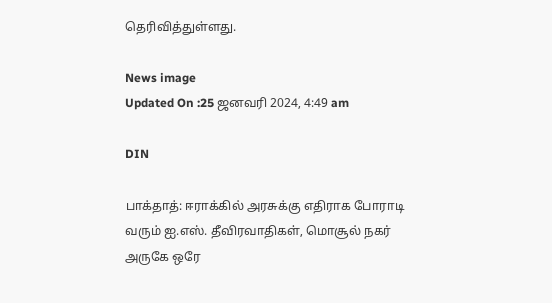தெரிவித்துள்ளது.

News image
Updated On :25 ஜனவரி 2024, 4:49 am

DIN

பாக்தாத்: ஈராக்கில் அரசுக்கு எதிராக போராடி வரும் ஐ.எஸ். தீவிரவாதிகள், மொசூல் நகர் அருகே ஒரே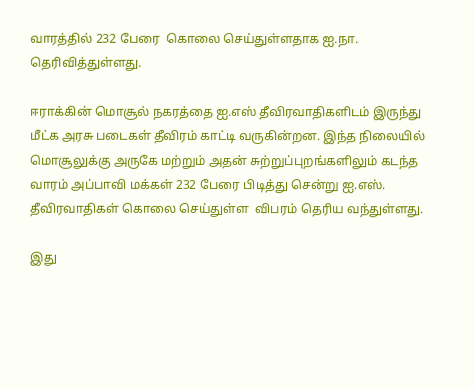வாரத்தில் 232 பேரை  கொலை செய்துள்ளதாக ஐ.நா. தெரிவித்துள்ளது.

ஈராக்கின் மொசூல் நகரத்தை ஐ.எஸ் தீவிரவாதிகளிடம் இருந்து மீட்க அரசு படைகள் தீவிரம் காட்டி வருகின்றன. இந்த நிலையில் மொசூலுக்கு அருகே மற்றும் அதன் சுற்றுப்புறங்களிலும் கடந்த வாரம் அப்பாவி மக்கள் 232 பேரை பிடித்து சென்று ஐ.எஸ். தீவிரவாதிகள் கொலை செய்துள்ள  விபரம் தெரிய வந்துள்ளது.

இது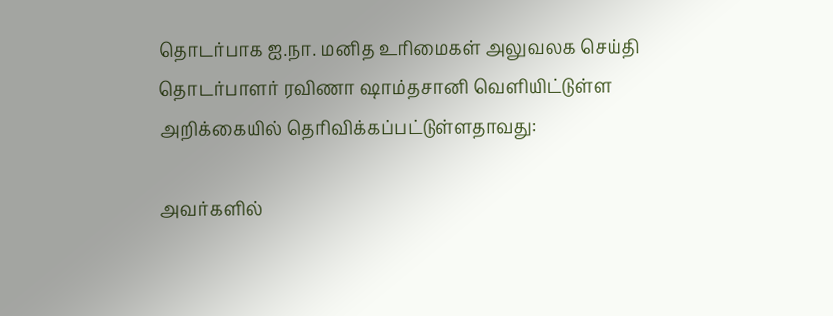தொடர்பாக ஐ.நா. மனித உரிமைகள் அலுவலக செய்தி தொடர்பாளர் ரவிணா ஷாம்தசானி வெளியிட்டுள்ள அறிக்கையில் தெரிவிக்கப்பட்டுள்ளதாவது:

அவர்களில்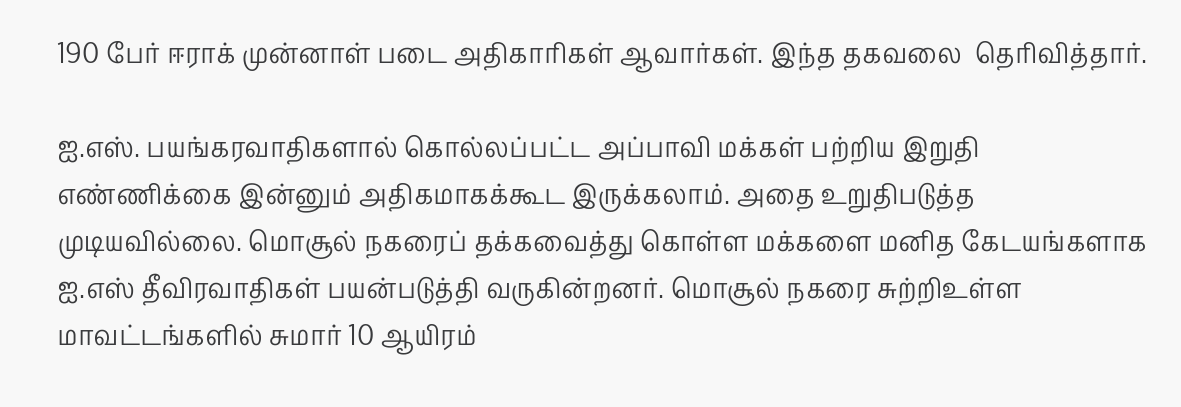190 பேர் ஈராக் முன்னாள் படை அதிகாரிகள் ஆவார்கள். இந்த தகவலை  தெரிவித்தார்.

ஐ.எஸ். பயங்கரவாதிகளால் கொல்லப்பட்ட அப்பாவி மக்கள் பற்றிய இறுதி எண்ணிக்கை இன்னும் அதிகமாகக்கூட இருக்கலாம். அதை உறுதிபடுத்த முடியவில்லை. மொசூல் நகரைப் தக்கவைத்து கொள்ள மக்களை மனித கேடயங்களாக ஐ.எஸ் தீவிரவாதிகள் பயன்படுத்தி வருகின்றனர். மொசூல் நகரை சுற்றிஉள்ள மாவட்டங்களில் சுமார் 10 ஆயிரம்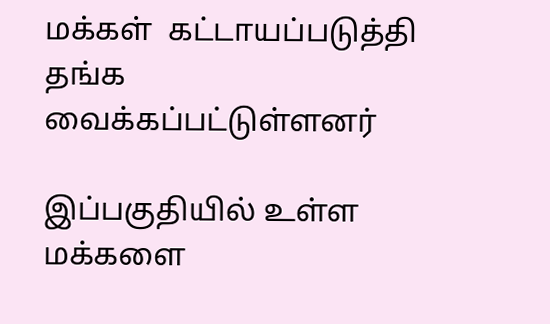மக்கள்  கட்டாயப்படுத்தி தங்க வைக்கப்பட்டுள்ளனர்

இப்பகுதியில் உள்ள மக்களை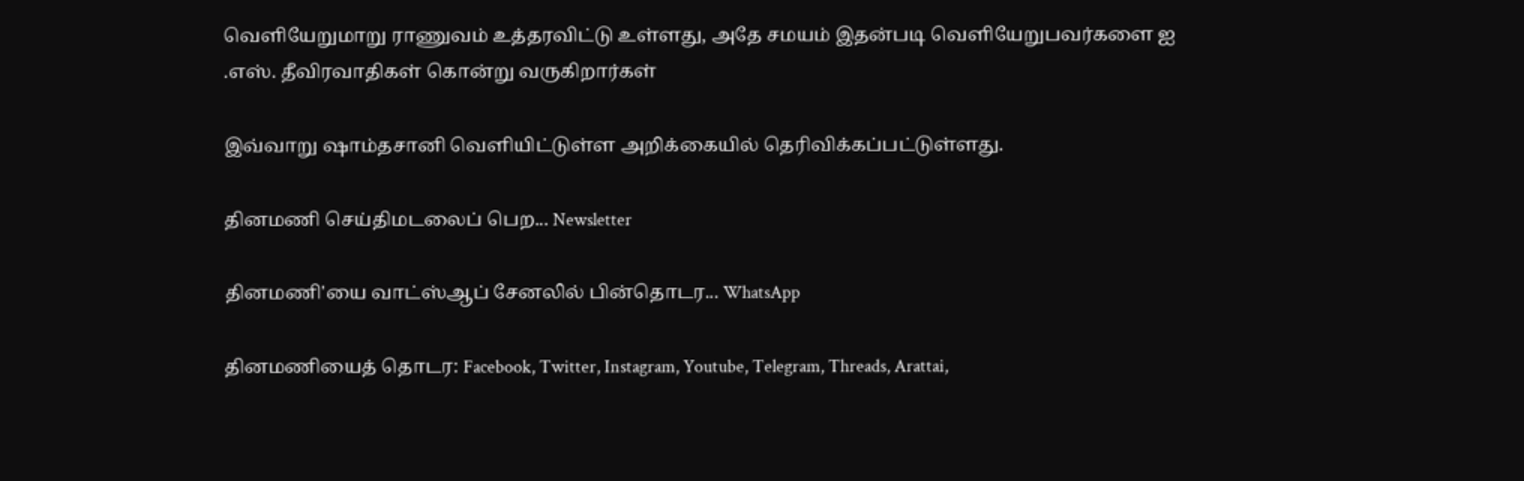வெளியேறுமாறு ராணுவம் உத்தரவிட்டு உள்ளது, அதே சமயம் இதன்படி வெளியேறுபவர்களை ஐ .எஸ். தீவிரவாதிகள் கொன்று வருகிறார்கள்

இவ்வாறு ஷாம்தசானி வெளியிட்டுள்ள அறிக்கையில் தெரிவிக்கப்பட்டுள்ளது.

தினமணி செய்திமடலைப் பெற... Newsletter

தினமணி'யை வாட்ஸ்ஆப் சேனலில் பின்தொடர... WhatsApp

தினமணியைத் தொடர: Facebook, Twitter, Instagram, Youtube, Telegram, Threads, Arattai,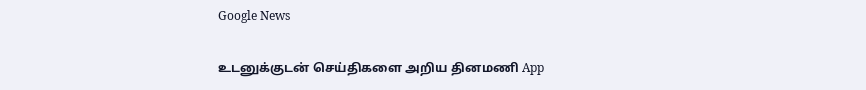Google News

உடனுக்குடன் செய்திகளை அறிய தினமணி App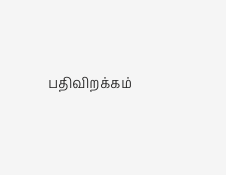பதிவிறக்கம்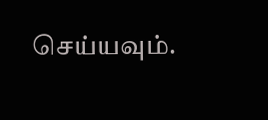செய்யவும்.